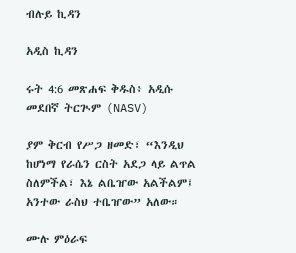ብሉይ ኪዳን

አዲስ ኪዳን

ሩት 4:6 መጽሐፍ ቅዱስ፥ አዲሱ መደበኛ ትርጒም (NASV)

ያም ቅርብ የሥጋ ዘመድ፣ “እንዲህ ከሆነማ የራሴን ርስት አደጋ ላይ ልጥል ስለምችል፣ እኔ ልቤዠው አልችልም፤ አንተው ራስህ ተቤዠው” አለው።

ሙሉ ምዕራፍ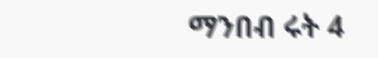ማንበብ ሩት 4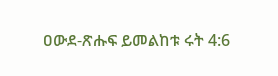ዐውደ-ጽሑፍ ይመልከቱ ሩት 4:6